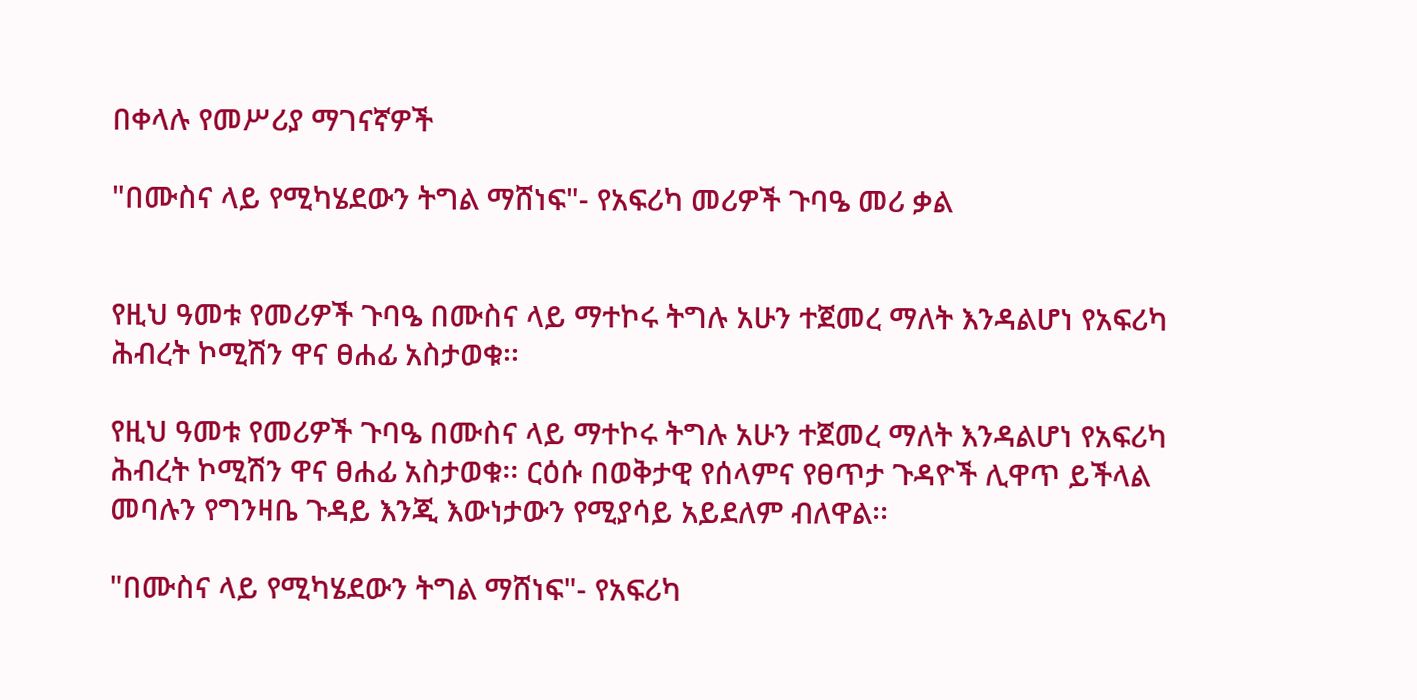በቀላሉ የመሥሪያ ማገናኛዎች

"በሙስና ላይ የሚካሄደውን ትግል ማሸነፍ"- የአፍሪካ መሪዎች ጉባዔ መሪ ቃል


የዚህ ዓመቱ የመሪዎች ጉባዔ በሙስና ላይ ማተኮሩ ትግሉ አሁን ተጀመረ ማለት እንዳልሆነ የአፍሪካ ሕብረት ኮሚሽን ዋና ፀሐፊ አስታወቁ፡፡

የዚህ ዓመቱ የመሪዎች ጉባዔ በሙስና ላይ ማተኮሩ ትግሉ አሁን ተጀመረ ማለት እንዳልሆነ የአፍሪካ ሕብረት ኮሚሽን ዋና ፀሐፊ አስታወቁ፡፡ ርዕሱ በወቅታዊ የሰላምና የፀጥታ ጉዳዮች ሊዋጥ ይችላል መባሉን የግንዛቤ ጉዳይ እንጂ እውነታውን የሚያሳይ አይደለም ብለዋል፡፡

"በሙስና ላይ የሚካሄደውን ትግል ማሸነፍ"- የአፍሪካ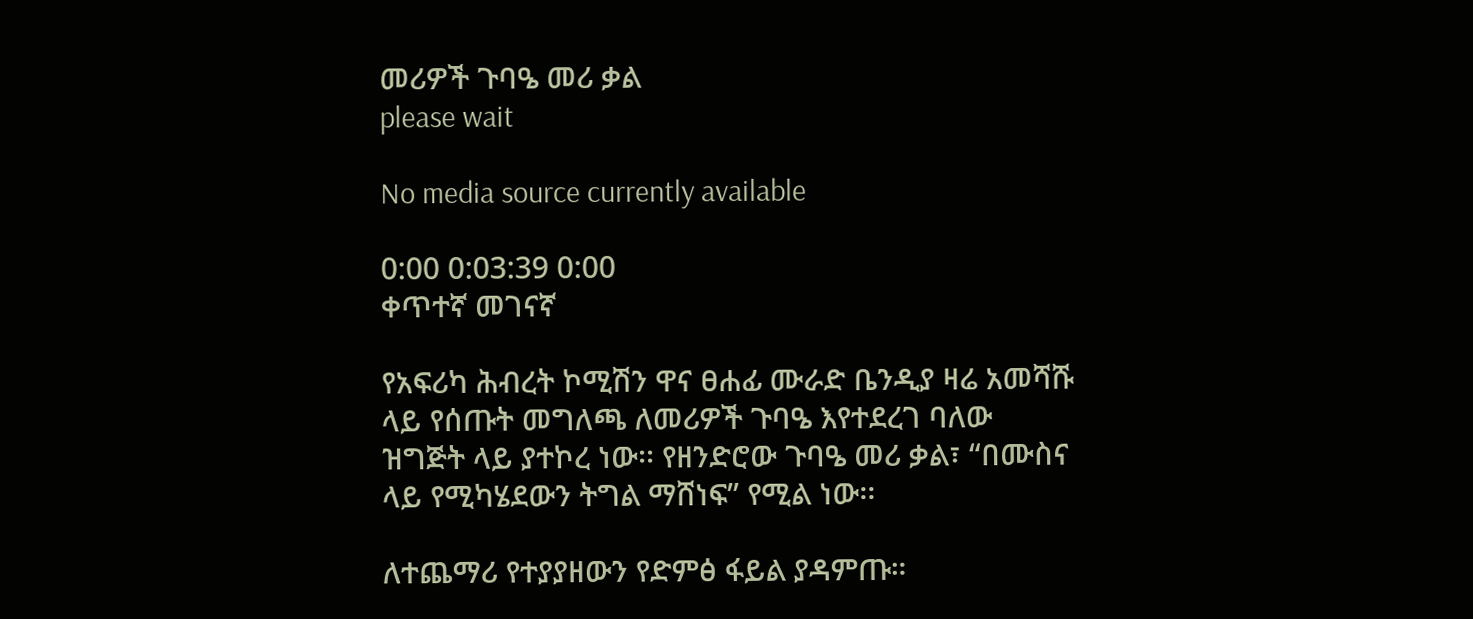መሪዎች ጉባዔ መሪ ቃል
please wait

No media source currently available

0:00 0:03:39 0:00
ቀጥተኛ መገናኛ

የአፍሪካ ሕብረት ኮሚሽን ዋና ፀሐፊ ሙራድ ቤንዲያ ዛሬ አመሻሹ ላይ የሰጡት መግለጫ ለመሪዎች ጉባዔ እየተደረገ ባለው ዝግጅት ላይ ያተኮረ ነው፡፡ የዘንድሮው ጉባዔ መሪ ቃል፣ “በሙስና ላይ የሚካሄደውን ትግል ማሸነፍ” የሚል ነው፡፡

ለተጨማሪ የተያያዘውን የድምፅ ፋይል ያዳምጡ።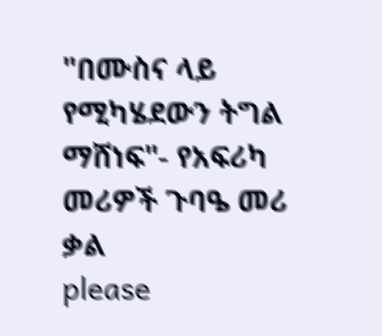"በሙስና ላይ የሚካሄደውን ትግል ማሸነፍ"- የአፍሪካ መሪዎች ጉባዔ መሪ ቃል
please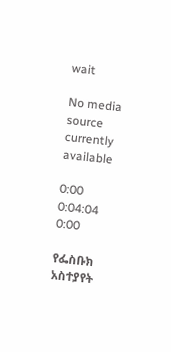wait

No media source currently available

0:00 0:04:04 0:00

የፌስቡክ አስተያየት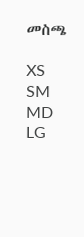መስጫ

XS
SM
MD
LG